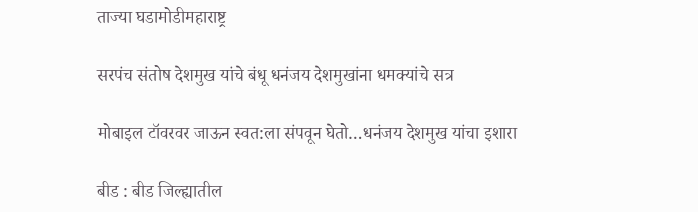ताज्या घडामोडीमहाराष्ट्र

सरपंच संतोष देशमुख यांचे बंधू धनंजय देशमुखांना धमक्यांचे सत्र

मोबाइल टॉवरवर जाऊन स्वत:ला संपवून घेतो…धनंजय देशमुख यांचा इशारा

बीड : बीड जिल्ह्यातील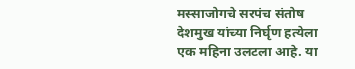मस्साजोगचे सरपंच संतोष देशमुख यांच्या निर्घृण हत्येला एक महिना उलटला आहे. या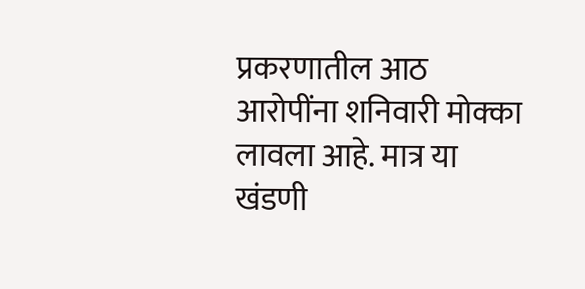प्रकरणातील आठ आरोपींना शनिवारी मोक्का लावला आहे. मात्र या खंडणी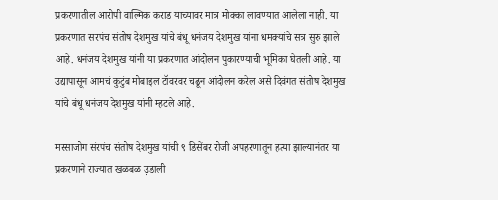प्रकरणातील आरोपी वाल्मिक कराड याच्यावर मात्र मोक्का लावण्यात आलेला नाही. या प्रकरणात सरपंच संतोष देशमुख यांचे बंधू धनंजय देशमुख यांना धमक्यांचे सत्र सुरु झाले आहे. धनंजय देशमुख यांनी या प्रकरणात आंदोलन पुकारण्याची भूमिका घेतली आहे. या उद्यापासून आमचं कुटुंब मोबाइल टॉवरवर चढून आंदोलन करेल असे दिवंगत संतोष देशमुख यांचे बंधू धनंजय देशमुख यांनी म्हटले आहे.

मस्साजोग संरपंच संतोष देशमुख यांची ९ डिसेंबर रोजी अपहरणातून हत्या झाल्यानंतर या प्रकरणाने राज्यात खळबळ उ़डाली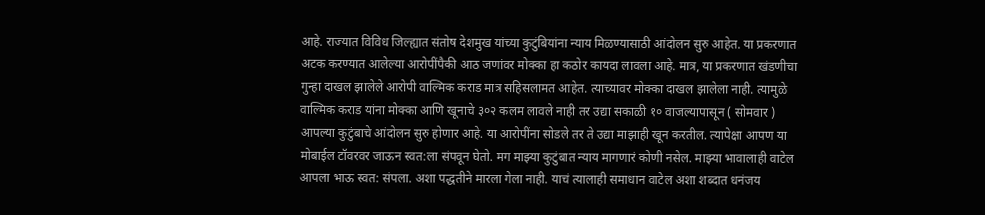आहे. राज्यात विविध जिल्ह्यात संतोष देशमुख यांच्या कुटुंबियांना न्याय मिळण्यासाठी आंदोलन सुरु आहेत. या प्रकरणात अटक करण्यात आलेल्या आरोपींपैकी आठ जणांवर मोक्का हा कठोर कायदा लावला आहे. मात्र, या प्रकरणात खंडणीचा गुन्हा दाखल झालेले आरोपी वाल्मिक कराड मात्र सहिसलामत आहेत. त्याच्यावर मोक्का दाखल झालेला नाही. त्यामुळे वाल्मिक कराड यांना मोक्का आणि खूनाचे ३०२ कलम लावले नाही तर उद्या सकाळी १० वाजल्यापासून ( सोमवार ) आपल्या कुटुंबाचे आंदोलन सुरु होणार आहे. या आरोपींना सोडले तर ते उद्या माझाही खून करतील. त्यापेक्षा आपण या मोबाईल टॉवरवर जाऊन स्वत:ला संपवून घेतो. मग माझ्या कुटुंबात न्याय मागणारं कोणी नसेल. माझ्या भावालाही वाटेल आपला भाऊ स्वत: संपला. अशा पद्धतीने मारला गेला नाही. याचं त्यालाही समाधान वाटेल अशा शब्दात धनंजय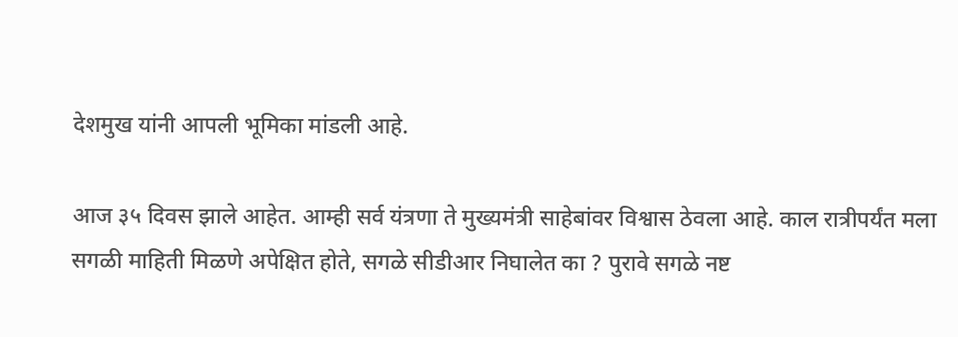देशमुख यांनी आपली भूमिका मांडली आहे.

आज ३५ दिवस झाले आहेत. आम्ही सर्व यंत्रणा ते मुख्यमंत्री साहेबांवर विश्वास ठेवला आहे. काल रात्रीपर्यंत मला सगळी माहिती मिळणे अपेक्षित होते, सगळे सीडीआर निघालेत का ? पुरावे सगळे नष्ट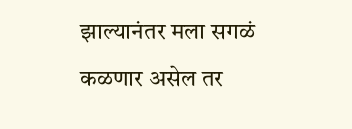झाल्यानंतर मला सगळं कळणार असेल तर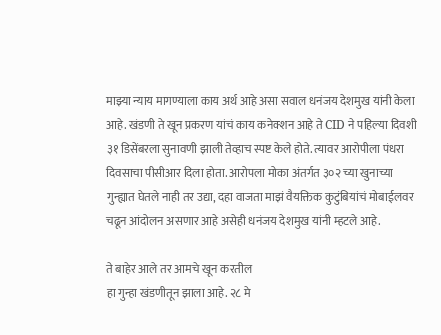माझ्या न्याय मागण्याला काय अर्थ आहे असा सवाल धनंजय देशमुख यांनी केला आहे. खंडणी ते खून प्रकरण यांचं काय कनेक्शन आहे ते CID ने पहिल्या दिवशी ३१ डिसेंबरला सुनावणी झाली तेव्हाच स्पष्ट केले होते. त्यावर आरोपीला पंधरा दिवसाचा पीसीआर दिला होता. आरोपला मोका अंतर्गत ३०२ च्या खुनाच्या गुन्ह्यात घेतले नाही तर उद्या, दहा वाजता माझं वैयक्तिक कुटुंबियांचं मोबाईलवर चढून आंदोलन असणार आहे असेही धनंजय देशमुख यांनी म्हटले आहे.

ते बाहेर आले तर आमचे खून करतील
हा गुन्हा खंडणीतून झाला आहे. २८ मे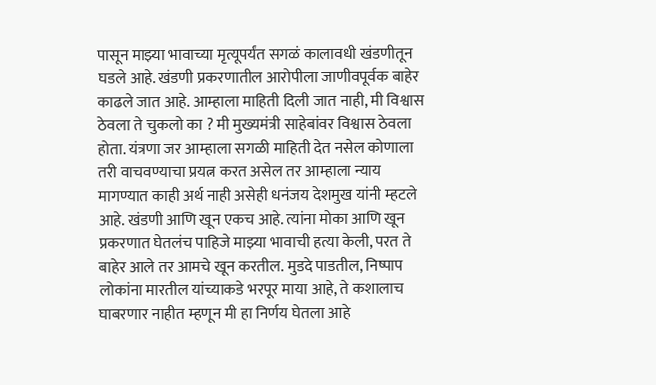पासून माझ्या भावाच्या मृत्यूपर्यंत सगळं कालावधी खंडणीतून घडले आहे. खंडणी प्रकरणातील आरोपीला जाणीवपूर्वक बाहेर काढले जात आहे. आम्हाला माहिती दिली जात नाही, मी विश्वास ठेवला ते चुकलो का ? मी मुख्यमंत्री साहेबांवर विश्वास ठेवला होता. यंत्रणा जर आम्हाला सगळी माहिती देत नसेल कोणाला तरी वाचवण्याचा प्रयत्न करत असेल तर आम्हाला न्याय मागण्यात काही अर्थ नाही असेही धनंजय देशमुख यांनी म्हटले आहे. खंडणी आणि खून एकच आहे. त्यांना मोका आणि खून प्रकरणात घेतलंच पाहिजे माझ्या भावाची हत्या केली, परत ते बाहेर आले तर आमचे खून करतील. मुडदे पाडतील, निष्पाप लोकांना मारतील यांच्याकडे भरपूर माया आहे, ते कशालाच घाबरणार नाहीत म्हणून मी हा निर्णय घेतला आहे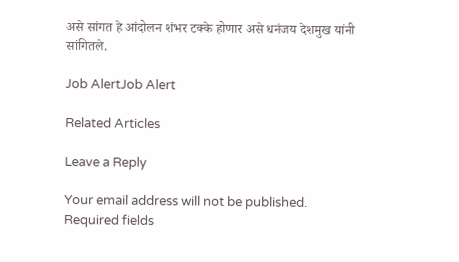असे सांगत हे आंदोलन शंभर टक्के होणार असे धनंजय देशमुख यांनी सांगितले.

Job AlertJob Alert

Related Articles

Leave a Reply

Your email address will not be published. Required fields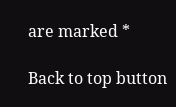are marked *

Back to top button